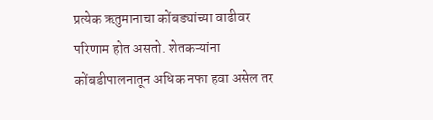प्रत्येक ऋतुमानाचा कोंबड्यांच्या वाढीवर परिणाम होत असतो. शेतकऱ्यांना कोंबडीपालनातून अधिक नफा हवा असेल तर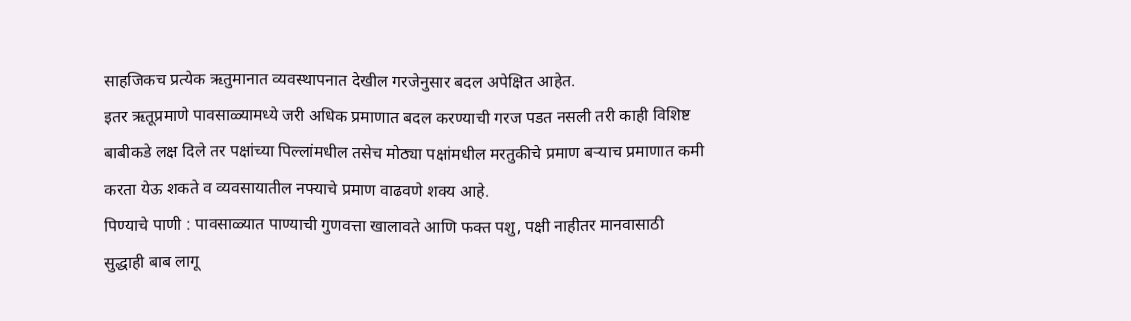साहजिकच प्रत्येक ऋतुमानात व्यवस्थापनात देखील गरजेनुसार बदल अपेक्षित आहेत.
इतर ऋतूप्रमाणे पावसाळ्यामध्ये जरी अधिक प्रमाणात बदल करण्याची गरज पडत नसली तरी काही विशिष्ट बाबीकडे लक्ष दिले तर पक्षांच्या पिल्लांमधील तसेच मोठ्या पक्षांमधील मरतुकीचे प्रमाण बऱ्याच प्रमाणात कमी करता येऊ शकते व व्यवसायातील नफ्याचे प्रमाण वाढवणे शक्य आहे.
पिण्याचे पाणी : पावसाळ्यात पाण्याची गुणवत्ता खालावते आणि फक्त पशु, पक्षी नाहीतर मानवासाठी सुद्धाही बाब लागू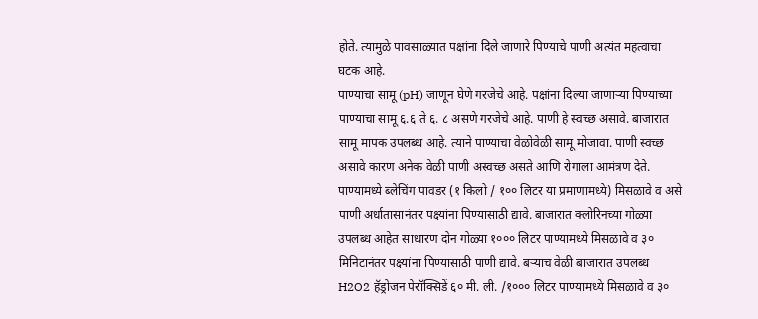होते. त्यामुळे पावसाळ्यात पक्षांना दिले जाणारे पिण्याचे पाणी अत्यंत महत्वाचा घटक आहे.
पाण्याचा सामू (pH) जाणून घेणे गरजेचे आहे. पक्षांना दिल्या जाणाऱ्या पिण्याच्या पाण्याचा सामू ६.६ ते ६. ८ असणे गरजेचे आहे. पाणी हे स्वच्छ असावे. बाजारात सामू मापक उपलब्ध आहे. त्याने पाण्याचा वेळोवेळी सामू मोजावा. पाणी स्वच्छ असावे कारण अनेक वेळी पाणी अस्वच्छ असते आणि रोगाला आमंत्रण देते. पाण्यामध्ये ब्लेचिंग पावडर (१ किलो / १०० लिटर या प्रमाणामध्ये) मिसळावे व असे पाणी अर्धातासानंतर पक्ष्यांना पिण्यासाठी द्यावे. बाजारात क्लोरिनच्या गोळ्या उपलब्ध आहेत साधारण दोन गोळ्या १००० लिटर पाण्यामध्ये मिसळावे व ३० मिनिटानंतर पक्ष्यांना पिण्यासाठी पाणी द्यावे. बऱ्याच वेळी बाजारात उपलब्ध H2O2 हॅड्रोजन पेरॉक्सिडें ६० मी. ली. /१००० लिटर पाण्यामध्ये मिसळावे व ३०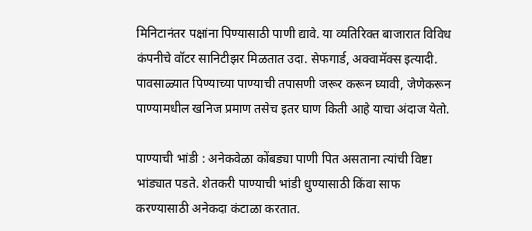मिनिटानंतर पक्षांना पिण्यासाठी पाणी द्यावे. या व्यतिरिक्त बाजारात विविध कंपनीचे वॉटर सानिटीझर मिळतात उदा. सेफगार्ड, अक्वामॅक्स इत्यादी. पावसाळ्यात पिण्याच्या पाण्याची तपासणी जरूर करून घ्यावी, जेणेकरून पाण्यामधील खनिज प्रमाण तसेच इतर घाण किती आहे याचा अंदाज येतो.

पाण्याची भांडी : अनेकवेळा कोंबड्या पाणी पित असताना त्यांची विष्टा भांड्यात पडते. शेतकरी पाण्याची भांडी धुण्यासाठी किंवा साफ करण्यासाठी अनेकदा कंटाळा करतात.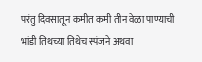परंतु दिवसातून कमीत कमी तीन वेळा पाण्याची भांडी तिथच्या तिथेच स्पंजने अथवा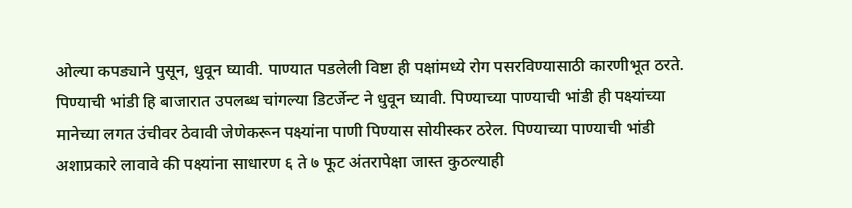ओल्या कपड्याने पुसून, धुवून घ्यावी. पाण्यात पडलेली विष्टा ही पक्षांमध्ये रोग पसरविण्यासाठी कारणीभूत ठरते. पिण्याची भांडी हि बाजारात उपलब्ध चांगल्या डिटर्जेन्ट ने धुवून घ्यावी. पिण्याच्या पाण्याची भांडी ही पक्ष्यांच्या मानेच्या लगत उंचीवर ठेवावी जेणेकरून पक्ष्यांना पाणी पिण्यास सोयीस्कर ठरेल. पिण्याच्या पाण्याची भांडी अशाप्रकारे लावावे की पक्ष्यांना साधारण ६ ते ७ फूट अंतरापेक्षा जास्त कुठल्याही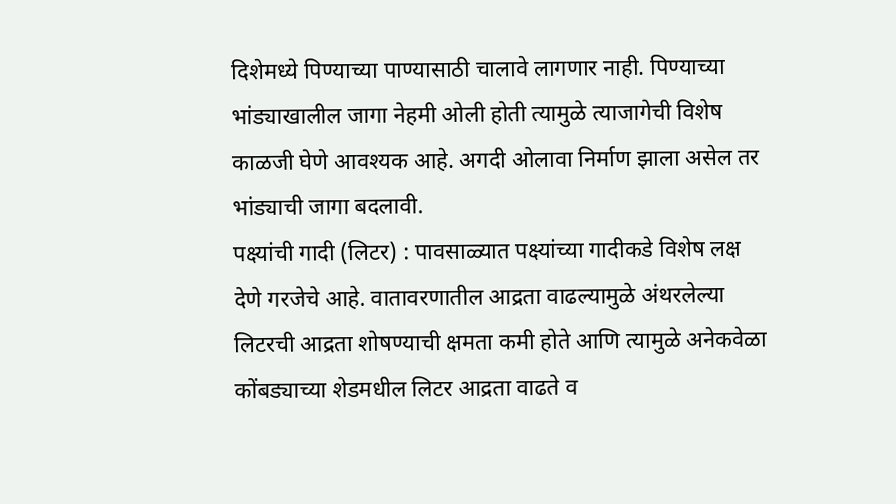दिशेमध्ये पिण्याच्या पाण्यासाठी चालावे लागणार नाही. पिण्याच्या भांड्याखालील जागा नेहमी ओली होती त्यामुळे त्याजागेची विशेष काळजी घेणे आवश्यक आहे. अगदी ओलावा निर्माण झाला असेल तर भांड्याची जागा बदलावी.
पक्ष्यांची गादी (लिटर) : पावसाळ्यात पक्ष्यांच्या गादीकडे विशेष लक्ष देणे गरजेचे आहे. वातावरणातील आद्रता वाढल्यामुळे अंथरलेल्या लिटरची आद्रता शोषण्याची क्षमता कमी होते आणि त्यामुळे अनेकवेळा कोंबड्याच्या शेडमधील लिटर आद्रता वाढते व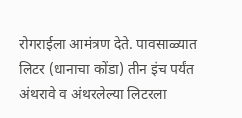रोगराईला आमंत्रण देते. पावसाळ्यात लिटर (धानाचा कोंडा) तीन इंच पर्यंत अंथरावे व अंथरलेल्या लिटरला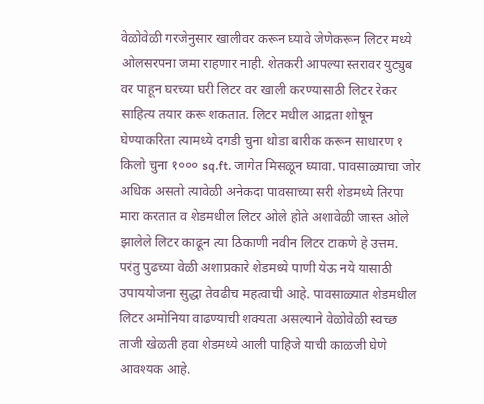वेळोवेळी गरजेनुसार खालीवर करून घ्यावे जेणेकरून लिटर मध्ये ओलसरपना जमा राहणार नाही. शेतकरी आपल्या स्तरावर युट्युब वर पाहून घरच्या घरी लिटर वर खाली करण्यासाठी लिटर रेकर साहित्य तयार करू शकतात. लिटर मधील आद्रता शोषून घेण्याकरिता त्यामध्ये दगडी चुना थोडा बारीक करून साधारण १ किलो चुना १००० sq.ft. जागेत मिसळून घ्यावा. पावसाळ्याचा जोर अधिक असतो त्यावेळी अनेकदा पावसाच्या सरी शेडमध्ये तिरपा मारा करतात व शेडमधील लिटर ओले होते अशावेळी जास्त ओले झालेले लिटर काढून त्या ठिकाणी नवीन लिटर टाकणे हे उत्तम. परंतु पुढच्या वेळी अशाप्रकारे शेडमध्ये पाणी येऊ नये यासाठी उपाययोजना सुद्धा तेवढीच महत्वाची आहे. पावसाळ्यात शेडमधील लिटर अमोनिया वाढण्याची शक्यता असल्याने वेळोवेळी स्वच्छ ताजी खेळती हवा शेडमध्ये आली पाहिजे याची काळजी घेणे आवश्यक आहे.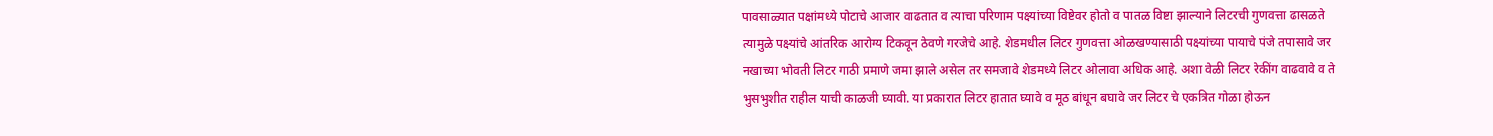पावसाळ्यात पक्षांमध्ये पोटाचे आजार वाढतात व त्याचा परिणाम पक्ष्यांच्या विष्टेवर होतो व पातळ विष्टा झाल्याने लिटरची गुणवत्ता ढासळते त्यामुळे पक्ष्यांचे आंतरिक आरोग्य टिकवून ठेवणे गरजेचे आहे. शेडमधील लिटर गुणवत्ता ओळखण्यासाठी पक्ष्यांच्या पायाचे पंजे तपासावे जर नखाच्या भोवती लिटर गाठी प्रमाणे जमा झाले असेल तर समजावे शेडमध्ये लिटर ओलावा अधिक आहे. अशा वेळी लिटर रेकींग वाढवावे व ते भुसभुशीत राहील याची काळजी घ्यावी. या प्रकारात लिटर हातात घ्यावे व मूठ बांधून बघावे जर लिटर चे एकत्रित गोळा होऊन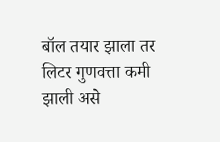बॉल तयार झाला तर लिटर गुणवत्ता कमी झाली असे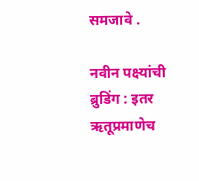समजावे .

नवीन पक्ष्यांची ब्रुडिंग : इतर ऋतूप्रमाणेच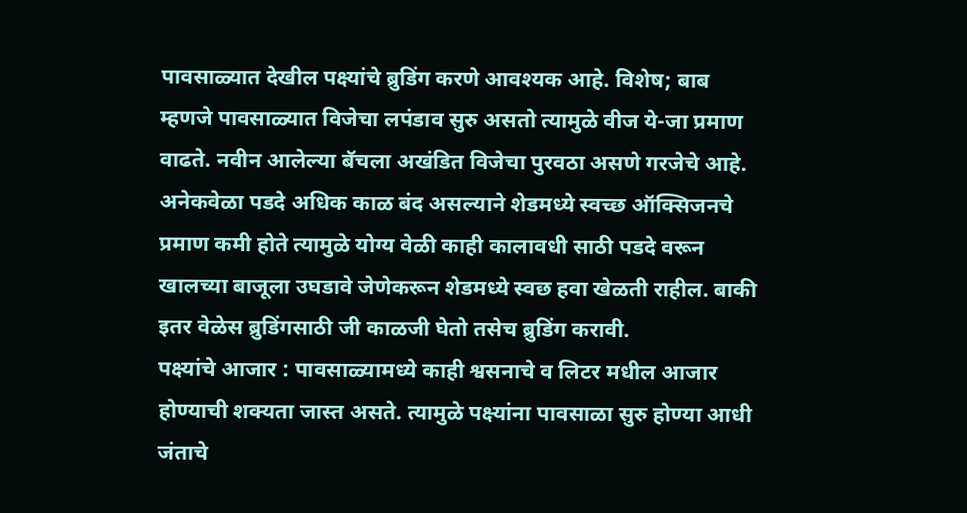पावसाळ्यात देखील पक्ष्यांचे ब्रुडिंग करणे आवश्यक आहे. विशेष; बाब म्हणजे पावसाळ्यात विजेचा लपंडाव सुरु असतो त्यामुळे वीज ये-जा प्रमाण वाढते. नवीन आलेल्या बॅचला अखंडित विजेचा पुरवठा असणे गरजेचे आहे. अनेकवेळा पडदे अधिक काळ बंद असल्याने शेडमध्ये स्वच्छ ऑक्सिजनचे प्रमाण कमी होते त्यामुळे योग्य वेळी काही कालावधी साठी पडदे वरून खालच्या बाजूला उघडावे जेणेकरून शेडमध्ये स्वछ हवा खेळती राहील. बाकी इतर वेळेस ब्रुडिंगसाठी जी काळजी घेतो तसेच ब्रुडिंग करावी.
पक्ष्यांचे आजार : पावसाळ्यामध्ये काही श्वसनाचे व लिटर मधील आजार होण्याची शक्यता जास्त असते. त्यामुळे पक्ष्यांना पावसाळा सुरु होण्या आधी जंताचे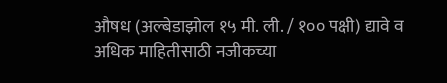औषध (अल्बेडाझोल १५ मी. ली. / १०० पक्षी) द्यावे व अधिक माहितीसाठी नजीकच्या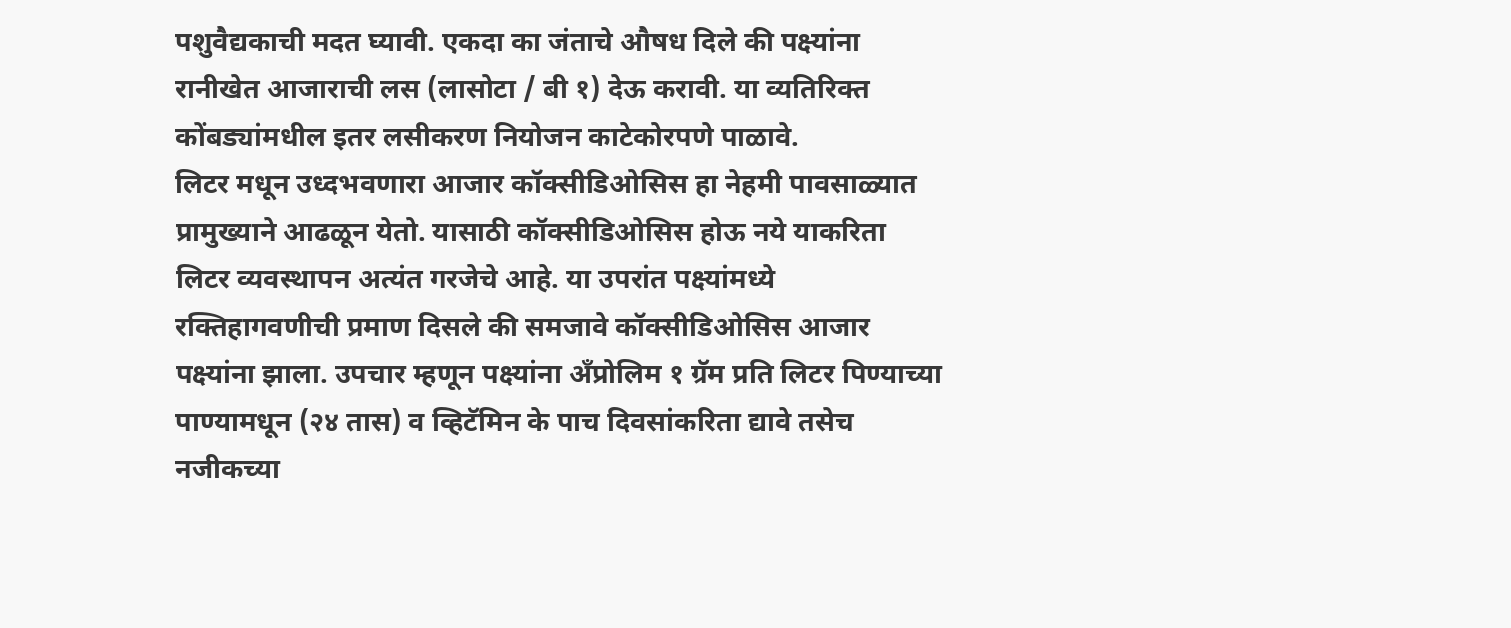पशुवैद्यकाची मदत घ्यावी. एकदा का जंताचे औषध दिले की पक्ष्यांना रानीखेत आजाराची लस (लासोटा / बी १) देऊ करावी. या व्यतिरिक्त कोंबड्यांमधील इतर लसीकरण नियोजन काटेकोरपणे पाळावे.
लिटर मधून उध्दभवणारा आजार कॉक्सीडिओसिस हा नेहमी पावसाळ्यात प्रामुख्याने आढळून येतो. यासाठी कॉक्सीडिओसिस होऊ नये याकरिता लिटर व्यवस्थापन अत्यंत गरजेचे आहे. या उपरांत पक्ष्यांमध्ये रक्तिहागवणीची प्रमाण दिसले की समजावे कॉक्सीडिओसिस आजार पक्ष्यांना झाला. उपचार म्हणून पक्ष्यांना अँप्रोलिम १ ग्रॅम प्रति लिटर पिण्याच्या पाण्यामधून (२४ तास) व व्हिटॅमिन के पाच दिवसांकरिता द्यावे तसेच नजीकच्या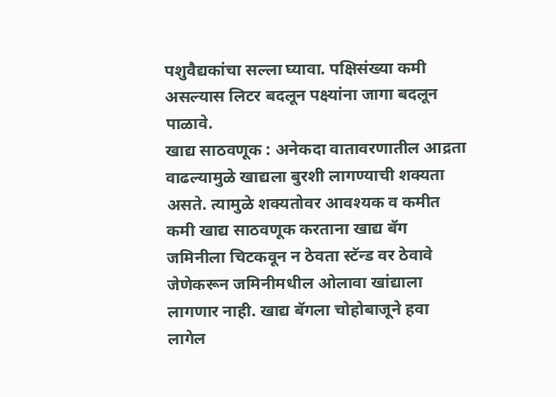पशुवैद्यकांचा सल्ला घ्यावा. पक्षिसंख्या कमी असल्यास लिटर बदलून पक्ष्यांना जागा बदलून पाळावे.
खाद्य साठवणूक : अनेकदा वातावरणातील आद्रता वाढल्यामुळे खाद्यला बुरशी लागण्याची शक्यता असते. त्यामुळे शक्यतोवर आवश्यक व कमीत कमी खाद्य साठवणूक करताना खाद्य बॅग जमिनीला चिटकवून न ठेवता स्टॅन्ड वर ठेवावे जेणेकरून जमिनीमधील ओलावा खांद्याला लागणार नाही. खाद्य बॅगला चोहोबाजूने हवा लागेल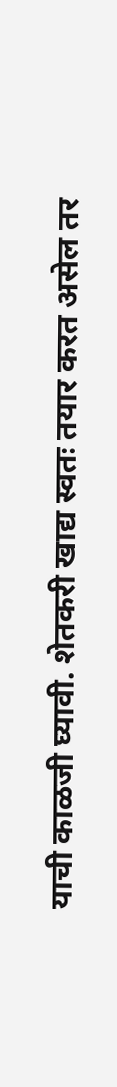याची काळजी घ्यावी. शेतकरी खाद्य स्वतः तयार करत असेल तर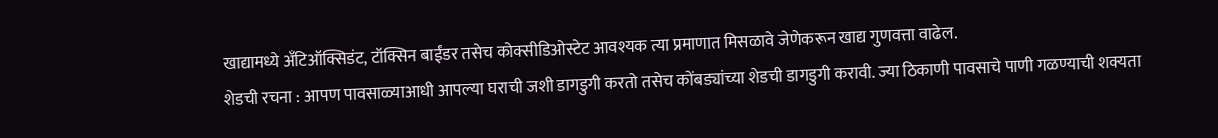खाद्यामध्ये अँटिऑक्सिडंट, टॉक्सिन बाईंडर तसेच कोक्सीडिओस्टेट आवश्यक त्या प्रमाणात मिसळावे जेणेकरून खाद्य गुणवत्ता वाढेल.
शेडची रचना : आपण पावसाळ्याआधी आपल्या घराची जशी डागडुगी करतो तसेच कोंबड्यांच्या शेडची डागडुगी करावी. ज्या ठिकाणी पावसाचे पाणी गळण्याची शक्यता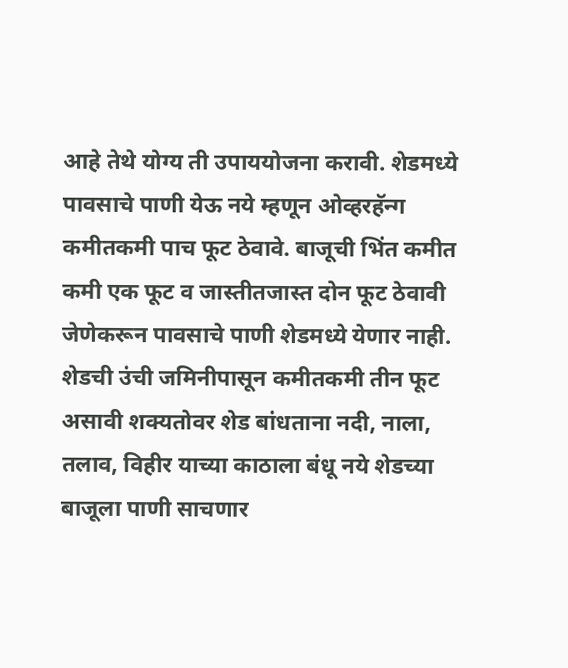आहे तेथे योग्य ती उपाययोजना करावी. शेडमध्ये पावसाचे पाणी येऊ नये म्हणून ओव्हरहॅन्ग कमीतकमी पाच फूट ठेवावे. बाजूची भिंत कमीत कमी एक फूट व जास्तीतजास्त दोन फूट ठेवावी जेणेकरून पावसाचे पाणी शेडमध्ये येणार नाही. शेडची उंची जमिनीपासून कमीतकमी तीन फूट असावी शक्यतोवर शेड बांधताना नदी, नाला, तलाव, विहीर याच्या काठाला बंधू नये शेडच्या बाजूला पाणी साचणार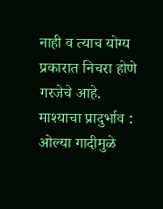नाही व त्याच योग्य प्रकारात निचरा होणे गरजेचे आहे.
माश्याचा प्रादुर्भाव : ओल्या गादीमुळे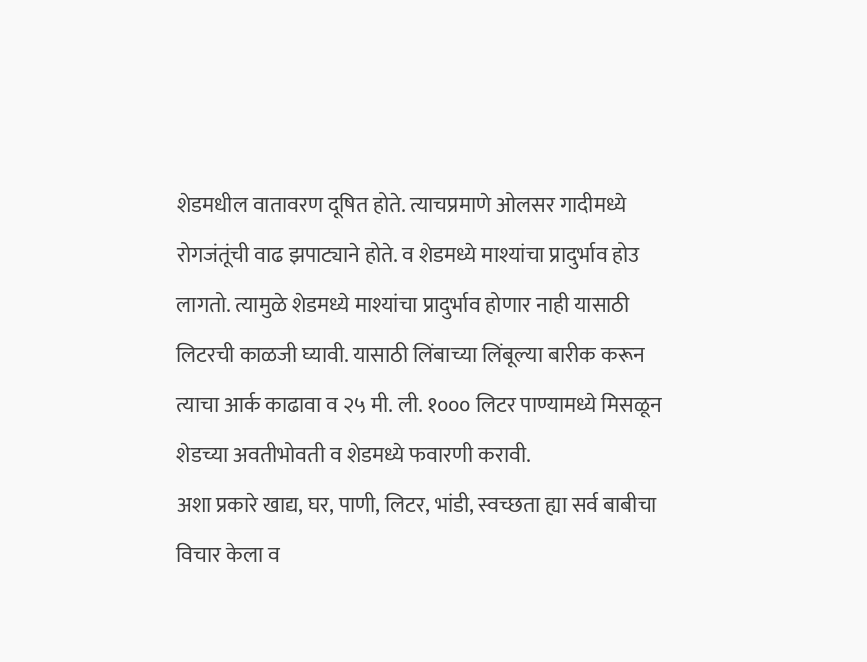शेडमधील वातावरण दूषित होते. त्याचप्रमाणे ओलसर गादीमध्ये रोगजंतूंची वाढ झपाट्याने होते. व शेडमध्ये माश्यांचा प्रादुर्भाव होउ लागतो. त्यामुळे शेडमध्ये माश्यांचा प्रादुर्भाव होणार नाही यासाठी लिटरची काळजी घ्यावी. यासाठी लिंबाच्या लिंबूल्या बारीक करून त्याचा आर्क काढावा व २५ मी. ली. १००० लिटर पाण्यामध्ये मिसळून शेडच्या अवतीभोवती व शेडमध्ये फवारणी करावी.
अशा प्रकारे खाद्य, घर, पाणी, लिटर, भांडी, स्वच्छता ह्या सर्व बाबीचा विचार केला व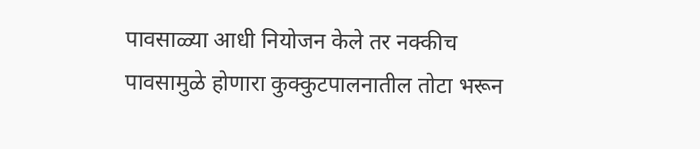पावसाळ्या आधी नियोजन केले तर नक्कीच पावसामुळे होणारा कुक्कुटपालनातील तोटा भरून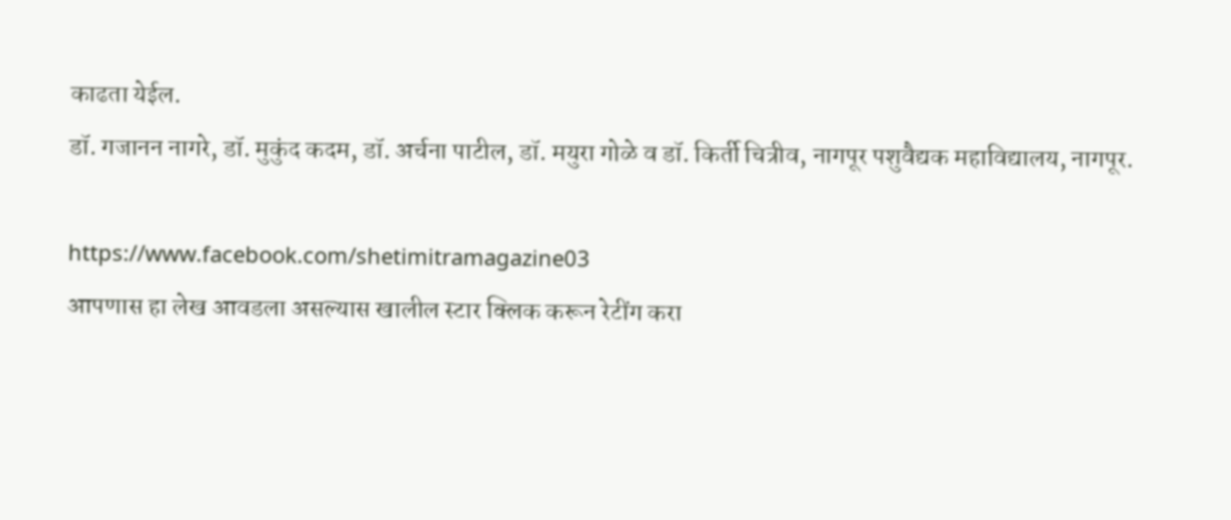काढता येईल.
डॉ. गजानन नागरे, डॉ. मुकुंद कदम, डॉ. अर्चना पाटील, डॉ. मयुरा गोळे व डॉ. किर्ती चित्रीव, नागपूर पशुवैद्यक महाविद्यालय, नागपूर.

https://www.facebook.com/shetimitramagazine03
आपणास हा लेख आवडला असल्यास खालील स्टार क्लिक करून रेटींग करा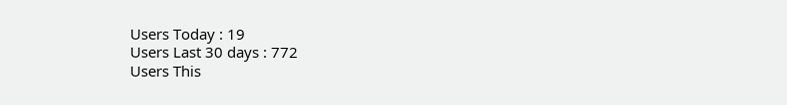Users Today : 19
Users Last 30 days : 772
Users This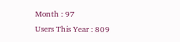Month : 97
Users This Year : 809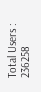Total Users : 236258